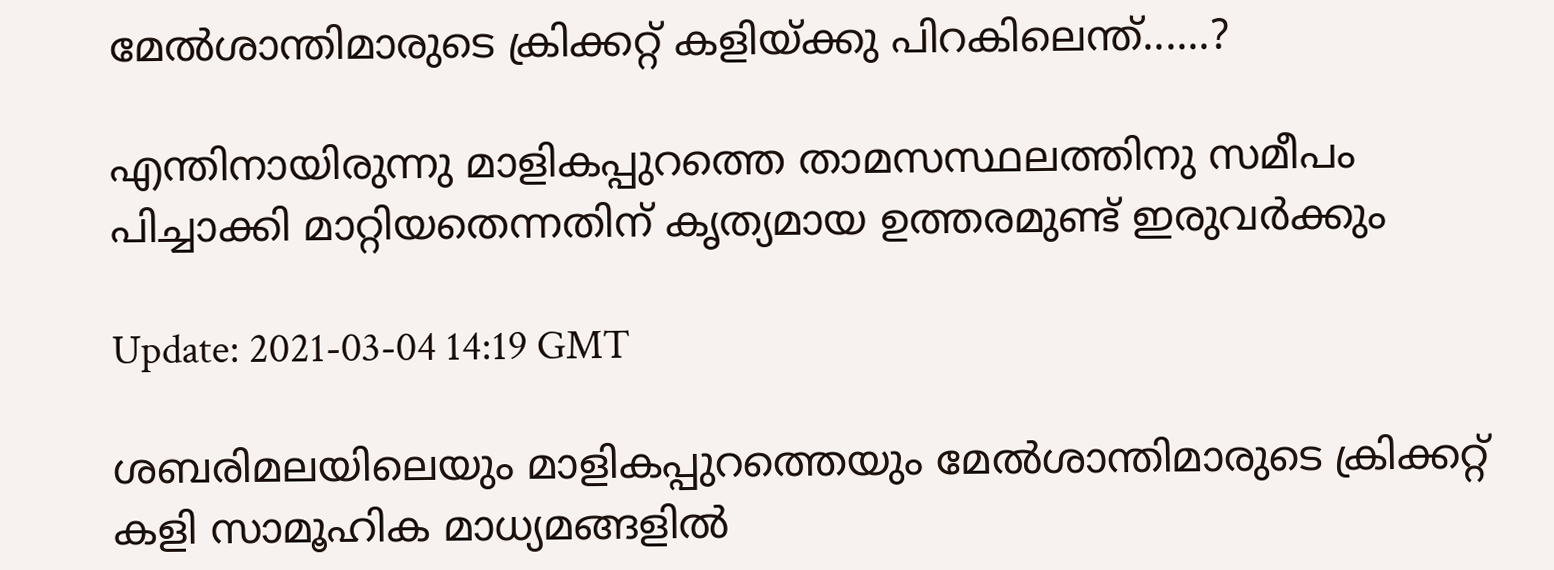മേൽശാന്തിമാരുടെ ക്രിക്കറ്റ് കളിയ്ക്കു പിറകിലെന്ത്......?

എന്തിനായിരുന്നു മാളികപ്പുറത്തെ താമസസ്ഥലത്തിനു സമീപം പിച്ചാക്കി മാറ്റിയതെന്നതിന് കൃത്യമായ ഉത്തരമുണ്ട് ഇരുവർക്കും

Update: 2021-03-04 14:19 GMT

ശബരിമലയിലെയും മാളികപ്പുറത്തെയും മേൽശാന്തിമാരുടെ ക്രിക്കറ്റ് കളി സാമൂഹിക മാധ്യമങ്ങളിൽ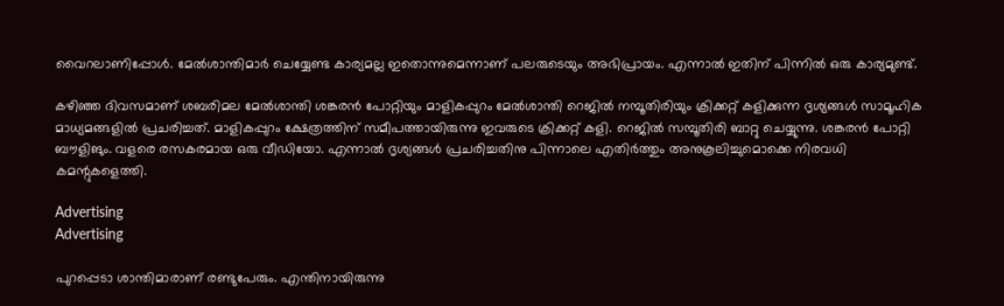വൈറലാണിപ്പോൾ. മേൽശാന്തിമാർ ചെയ്യേണ്ട കാര്യമല്ല ഇതൊന്നുമെന്നാണ് പലരുടെയും അഭിപ്രായം. എന്നാൽ ഇതിന് പിന്നിൽ ഒരു കാര്യമുണ്ട്.

കഴിഞ്ഞ ദിവസമാണ് ശബരിമല മേൽശാന്തി ശങ്കരൻ പോറ്റിയും മാളികപ്പുറം മേൽശാന്തി റെജിൽ നമ്പൂതിരിയും ക്രിക്കറ്റ് കളിക്കുന്ന ദൃശ്യങ്ങൾ സാമൂഹിക മാധ്യമങ്ങളിൽ പ്രചരിച്ചത്. മാളികപ്പുറം ക്ഷേത്രത്തിന് സമീപത്തായിരുന്നു ഇവരുടെ ക്രിക്കറ്റ് കളി. റെജിൽ സമ്പൂതിരി ബാറ്റു ചെയ്യുന്നു. ശങ്കരൻ പോറ്റി ബൗളിങും. വളരെ രസകരമായ ഒരു വീഡിയോ. എന്നാൽ ദൃശ്യങ്ങൾ പ്രചരിച്ചതിനു പിന്നാലെ എതിർത്തും അനുകൂലിച്ചുമൊക്കെ നിരവധി കമന്റുകളെത്തി.

Advertising
Advertising

പുറപ്പെടാ ശാന്തിമാരാണ് രണ്ടുപേരും. എന്തിനായിരുന്നു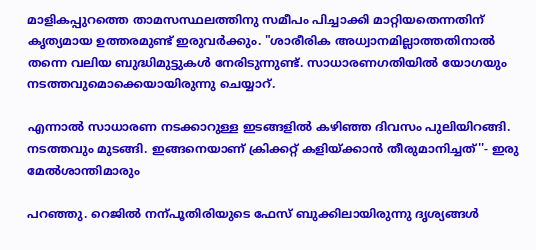മാളികപ്പുറത്തെ താമസസ്ഥലത്തിനു സമീപം പിച്ചാക്കി മാറ്റിയതെന്നതിന് കൃത്യമായ ഉത്തരമുണ്ട് ഇരുവർക്കും. "ശാരീരിക അധ്വാനമില്ലാത്തതിനാൽ തന്നെ വലിയ ബുദ്ധിമുട്ടുകൾ നേരിടുന്നുണ്ട്. സാധാരണഗതിയിൽ യോഗയും നടത്തവുമൊക്കെയായിരുന്നു ചെയ്യാറ്.

എന്നാൽ സാധാരണ നടക്കാറുള്ള ഇടങ്ങളിൽ കഴിഞ്ഞ ദിവസം പുലിയിറങ്ങി. നടത്തവും മുടങ്ങി. ഇങ്ങനെയാണ് ക്രിക്കറ്റ് കളിയ്ക്കാൻ തീരുമാനിച്ചത്''- ഇരു മേൽശാന്തിമാരും

പറഞ്ഞു. റെജിൽ നന്പൂതിരിയുടെ ഫേസ് ബുക്കിലായിരുന്നു ദൃശ്യങ്ങൾ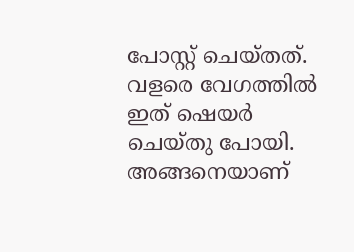പോസ്റ്റ് ചെയ്തത്. വളരെ വേഗത്തിൽ ഇത് ഷെയർ ചെയ്തു പോയി. അങ്ങനെയാണ്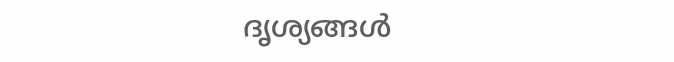ദൃശ്യങ്ങൾ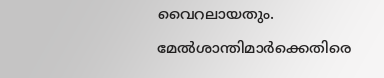വൈറലായതും. മേൽശാന്തിമാർക്കെതിരെ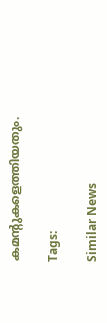കമന്റുകളെത്തിയതും.

Tags:

Similar News